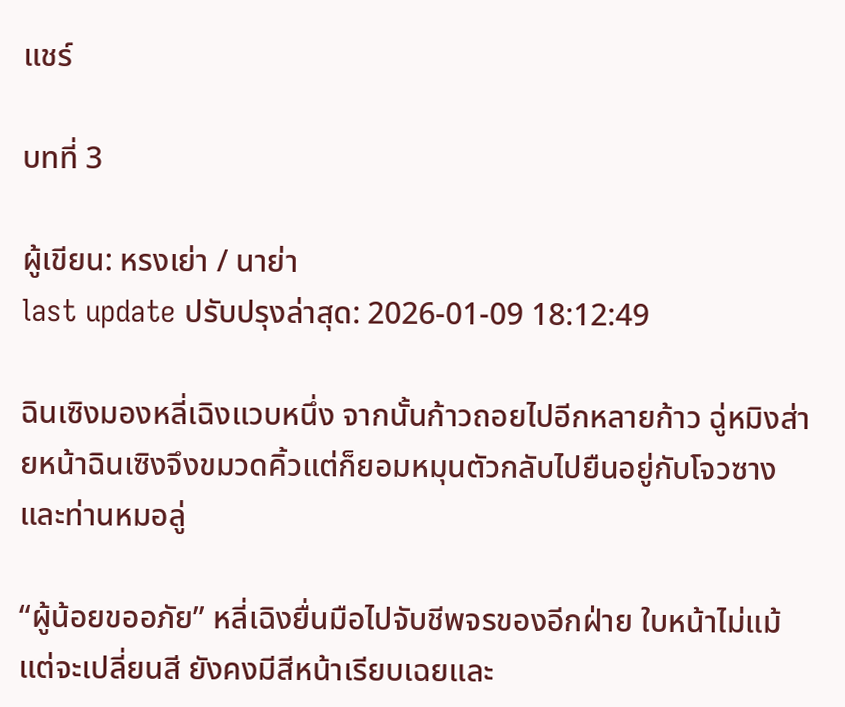แชร์

บทที่ 3

ผู้เขียน: หรงเย่า / นาย่า
last update ปรับปรุงล่าสุด: 2026-01-09 18:12:49

ฉินเซิงมองหลี่เฉิงแวบหนึ่ง จากนั้นก้าวถอยไปอีกหลายก้าว ฉู่หมิงส่ายหน้าฉินเซิงจึงขมวดคิ้วแต่ก็ยอมหมุนตัวกลับไปยืนอยู่กับโจวซางและท่านหมอลู่

“ผู้น้อยขออภัย” หลี่เฉิงยื่นมือไปจับชีพจรของอีกฝ่าย ใบหน้าไม่แม้แต่จะเปลี่ยนสี ยังคงมีสีหน้าเรียบเฉยและ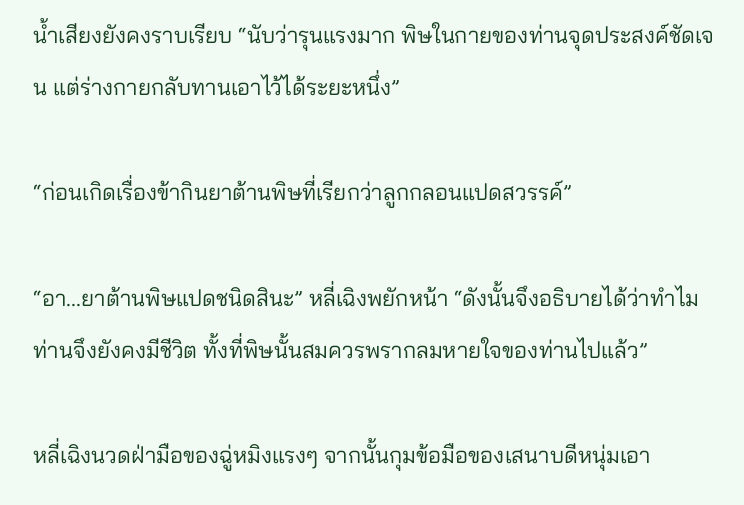น้ำเสียงยังคงราบเรียบ “นับว่ารุนแรงมาก พิษในกายของท่านจุดประสงค์ชัดเจน แต่ร่างกายกลับทานเอาไว้ได้ระยะหนึ่ง”

“ก่อนเกิดเรื่องข้ากินยาต้านพิษที่เรียกว่าลูกกลอนแปดสวรรค์”

“อา...ยาต้านพิษแปดชนิดสินะ” หลี่เฉิงพยักหน้า “ดังนั้นจึงอธิบายได้ว่าทำไมท่านจึงยังคงมีชีวิต ทั้งที่พิษนั้นสมควรพรากลมหายใจของท่านไปแล้ว”

หลี่เฉิงนวดฝ่ามือของฉู่หมิงแรงๆ จากนั้นกุมข้อมือของเสนาบดีหนุ่มเอา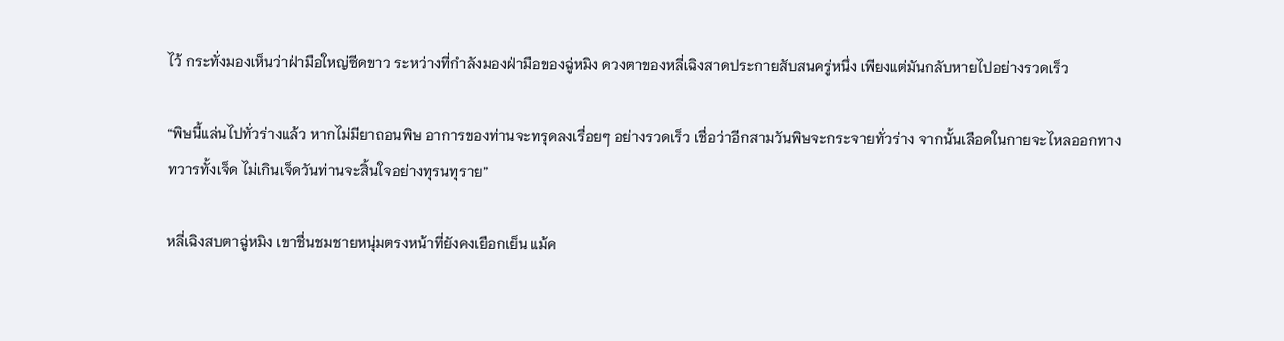ไว้ กระทั่งมองเห็นว่าฝ่ามือใหญ่ซีดขาว ระหว่างที่กำลังมองฝ่ามือของฉู่หมิง ดวงตาของหลี่เฉิงสาดประกายสับสนครู่หนึ่ง เพียงแต่มันกลับหายไปอย่างรวดเร็ว

“พิษนี้แล่นไปทั่วร่างแล้ว หากไม่มียาถอนพิษ อาการของท่านจะทรุดลงเรื่อยๆ อย่างรวดเร็ว เชื่อว่าอีกสามวันพิษจะกระจายทั่วร่าง จากนั้นเลือดในกายจะไหลออกทางทวารทั้งเจ็ด ไม่เกินเจ็ดวันท่านจะสิ้นใจอย่างทุรนทุราย”

หลี่เฉิงสบตาฉู่หมิง เขาชื่นชมชายหนุ่มตรงหน้าที่ยังคงเยือกเย็น แม้ค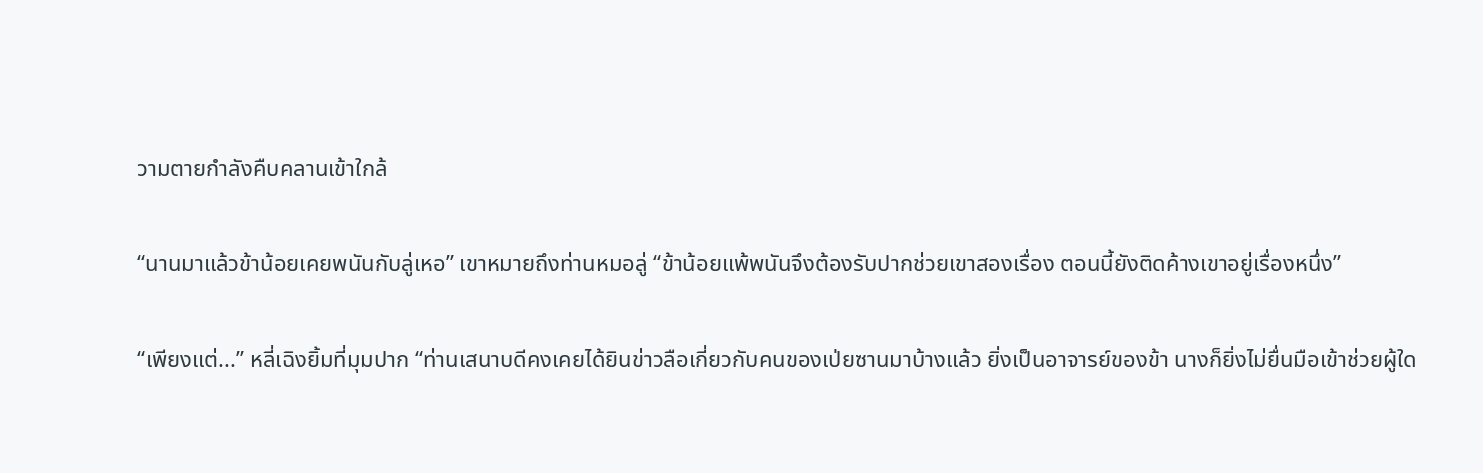วามตายกำลังคืบคลานเข้าใกล้

“นานมาแล้วข้าน้อยเคยพนันกับลู่เหอ” เขาหมายถึงท่านหมอลู่ “ข้าน้อยแพ้พนันจึงต้องรับปากช่วยเขาสองเรื่อง ตอนนี้ยังติดค้างเขาอยู่เรื่องหนึ่ง”

“เพียงแต่...” หลี่เฉิงยิ้มที่มุมปาก “ท่านเสนาบดีคงเคยได้ยินข่าวลือเกี่ยวกับคนของเป่ยซานมาบ้างแล้ว ยิ่งเป็นอาจารย์ของข้า นางก็ยิ่งไม่ยื่นมือเข้าช่วยผู้ใด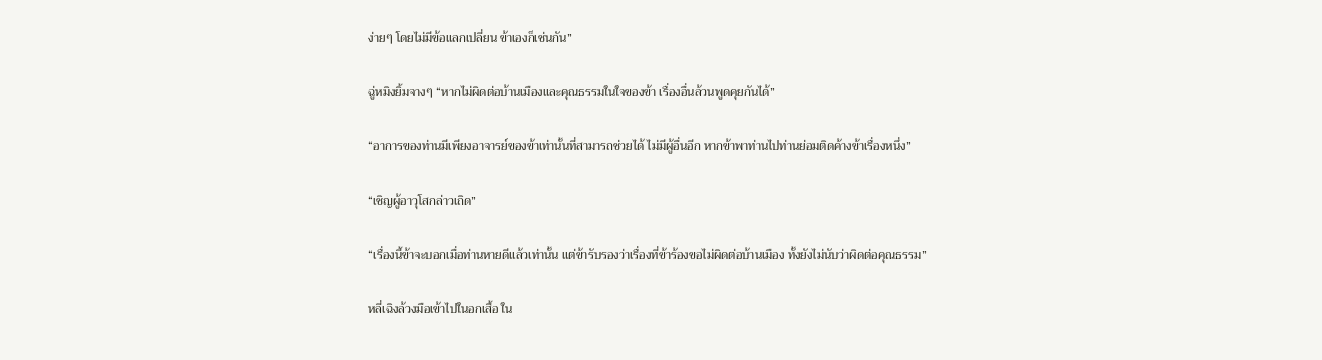ง่ายๆ โดยไม่มีข้อแลกเปลี่ยน ข้าเองก็เช่นกัน”

ฉู่หมิงยิ้มจางๆ “หากไม่ผิดต่อบ้านเมืองและคุณธรรมในใจของข้า เรื่องอื่นล้วนพูดคุยกันได้”

“อาการของท่านมีเพียงอาจารย์ของข้าเท่านั้นที่สามารถช่วยได้ ไม่มีผู้อื่นอีก หากข้าพาท่านไปท่านย่อมติดค้างข้าเรื่องหนึ่ง”

“เชิญผู้อาวุโสกล่าวเถิด”

“เรื่องนี้ข้าจะบอกเมื่อท่านหายดีแล้วเท่านั้น แต่ข้ารับรองว่าเรื่องที่ข้าร้องขอไม่ผิดต่อบ้านเมือง ทั้งยังไม่นับว่าผิดต่อคุณธรรม”

หลี่เฉิงล้วงมือเข้าไปในอกเสื้อ ใน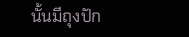นั้นมีถุงปัก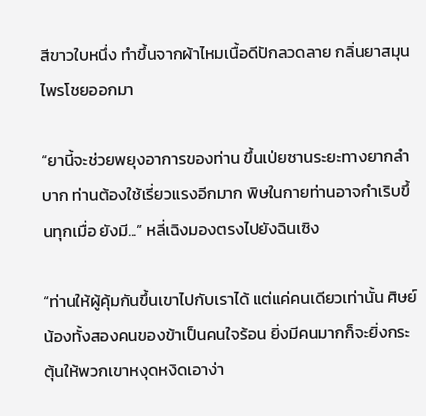สีขาวใบหนึ่ง ทำขึ้นจากผ้าไหมเนื้อดีปักลวดลาย กลิ่นยาสมุนไพรโชยออกมา

“ยานี้จะช่วยพยุงอาการของท่าน ขึ้นเป่ยซานระยะทางยากลำบาก ท่านต้องใช้เรี่ยวแรงอีกมาก พิษในกายท่านอาจกำเริบขึ้นทุกเมื่อ ยังมี...” หลี่เฉิงมองตรงไปยังฉินเซิง

“ท่านให้ผู้คุ้มกันขึ้นเขาไปกับเราได้ แต่แค่คนเดียวเท่านั้น ศิษย์น้องทั้งสองคนของข้าเป็นคนใจร้อน ยิ่งมีคนมากก็จะยิ่งกระตุ้นให้พวกเขาหงุดหงิดเอาง่า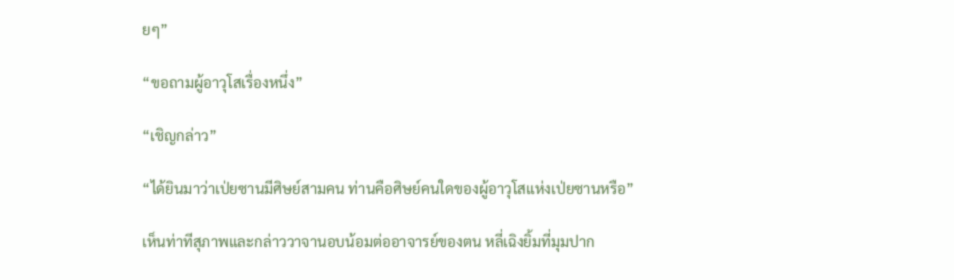ยๆ”

“ขอถามผู้อาวุโสเรื่องหนึ่ง”

“เชิญกล่าว”

“ได้ยินมาว่าเป่ยซานมีศิษย์สามคน ท่านคือศิษย์คนใดของผู้อาวุโสแห่งเป่ยซานหรือ”

เห็นท่าทีสุภาพและกล่าววาจานอบน้อมต่ออาจารย์ของตน หลี่เฉิงยิ้มที่มุมปาก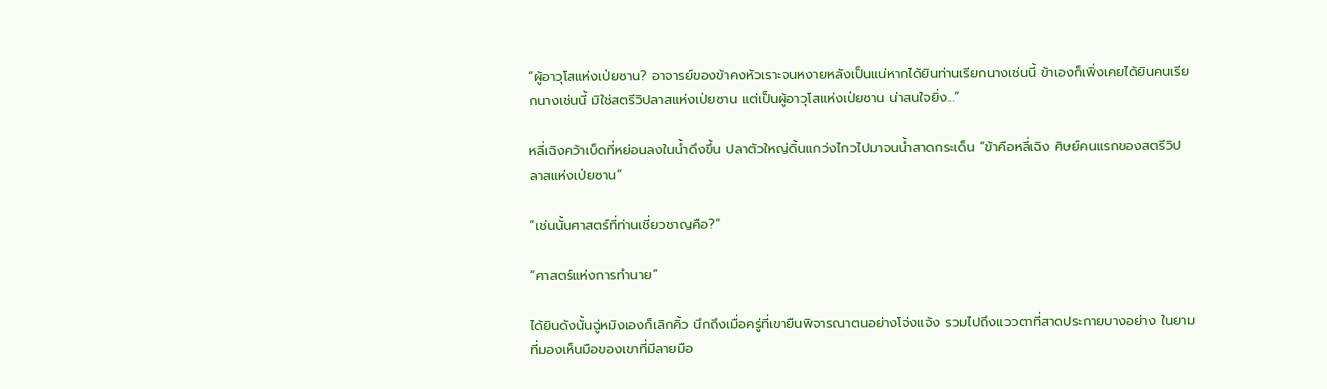“ผู้อาวุโสแห่งเป่ยซาน? อาจารย์ของข้าคงหัวเราะจนหงายหลังเป็นแน่หากได้ยินท่านเรียกนางเช่นนี้ ข้าเองก็เพิ่งเคยได้ยินคนเรียกนางเช่นนี้ มิใช่สตรีวิปลาสแห่งเป่ยซาน แต่เป็นผู้อาวุโสแห่งเป่ยซาน น่าสนใจยิ่ง...”

หลี่เฉิงคว้าเบ็ดที่หย่อนลงในน้ำดึงขึ้น ปลาตัวใหญ่ดิ้นแกว่งไกวไปมาจนน้ำสาดกระเด็น “ข้าคือหลี่เฉิง ศิษย์คนแรกของสตรีวิปลาสแห่งเป่ยซาน”

“เช่นนั้นศาสตร์ที่ท่านเชี่ยวชาญคือ?”

“ศาสตร์แห่งการทำนาย”

ได้ยินดังนั้นฉู่หมิงเองก็เลิกคิ้ว นึกถึงเมื่อครู่ที่เขายืนพิจารณาตนอย่างโจ่งแจ้ง รวมไปถึงแววตาที่สาดประกายบางอย่าง ในยามที่มองเห็นมือของเขาที่มีลายมือ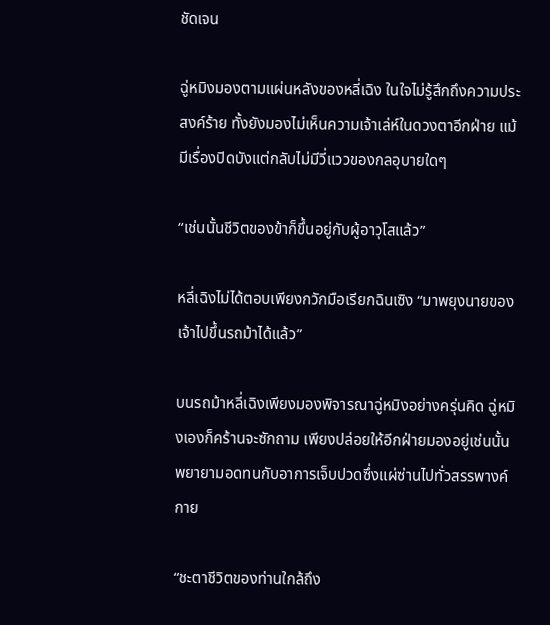ชัดเจน

ฉู่หมิงมองตามแผ่นหลังของหลี่เฉิง ในใจไม่รู้สึกถึงความประสงค์ร้าย ทั้งยังมองไม่เห็นความเจ้าเล่ห์ในดวงตาอีกฝ่าย แม้มีเรื่องปิดบังแต่กลับไม่มีวี่แววของกลอุบายใดๆ

“เช่นนั้นชีวิตของข้าก็ขึ้นอยู่กับผู้อาวุโสแล้ว”

หลี่เฉิงไม่ได้ตอบเพียงกวักมือเรียกฉินเซิง “มาพยุงนายของเจ้าไปขึ้นรถม้าได้แล้ว”

บนรถม้าหลี่เฉิงเพียงมองพิจารณาฉู่หมิงอย่างครุ่นคิด ฉู่หมิงเองก็คร้านจะซักถาม เพียงปล่อยให้อีกฝ่ายมองอยู่เช่นนั้น พยายามอดทนกับอาการเจ็บปวดซึ่งแผ่ซ่านไปทั่วสรรพางค์กาย

“ชะตาชีวิตของท่านใกล้ถึง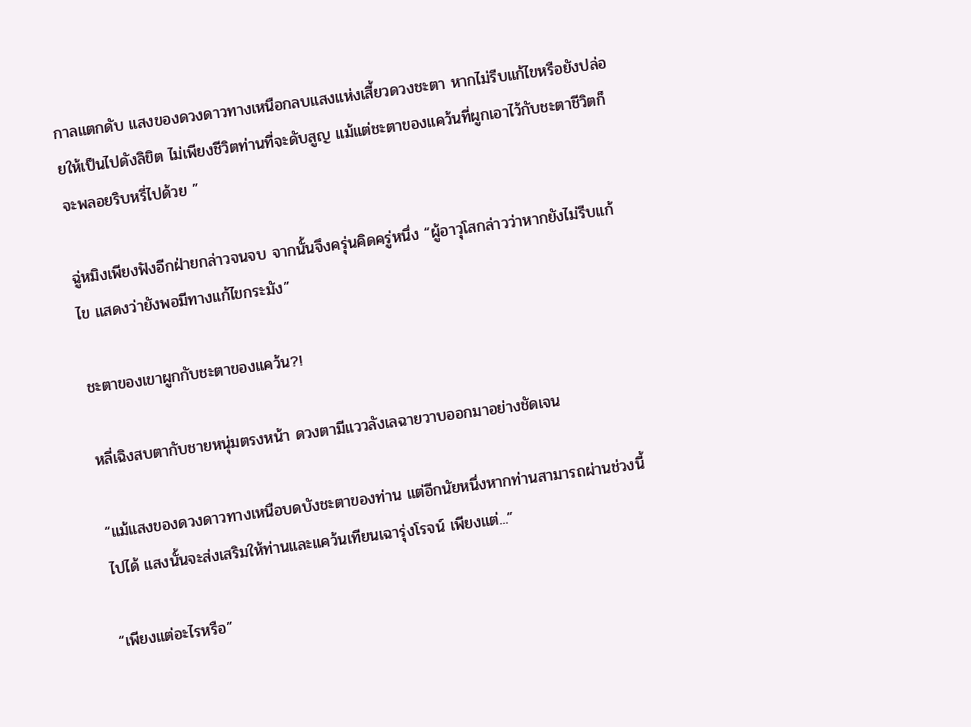กาลแตกดับ แสงของดวงดาวทางเหนือกลบแสงแห่งเสี้ยวดวงชะตา หากไม่รีบแก้ไขหรือยังปล่อยให้เป็นไปดังลิขิต ไม่เพียงชีวิตท่านที่จะดับสูญ แม้แต่ชะตาของแคว้นที่ผูกเอาไว้กับชะตาชีวิตก็จะพลอยริบหรี่ไปด้วย ”

ฉู่หมิงเพียงฟังอีกฝ่ายกล่าวจนจบ จากนั้นจึงครุ่นคิดครู่หนึ่ง “ผู้อาวุโสกล่าวว่าหากยังไม่รีบแก้ไข แสดงว่ายังพอมีทางแก้ไขกระมัง”

ชะตาของเขาผูกกับชะตาของแคว้น?!

หลี่เฉิงสบตากับชายหนุ่มตรงหน้า ดวงตามีแววลังเลฉายวาบออกมาอย่างชัดเจน

“แม้แสงของดวงดาวทางเหนือบดบังชะตาของท่าน แต่อีกนัยหนึ่งหากท่านสามารถผ่านช่วงนี้ไปได้ แสงนั้นจะส่งเสริมให้ท่านและแคว้นเทียนเฉารุ่งโรจน์ เพียงแต่...”

“เพียงแต่อะไรหรือ”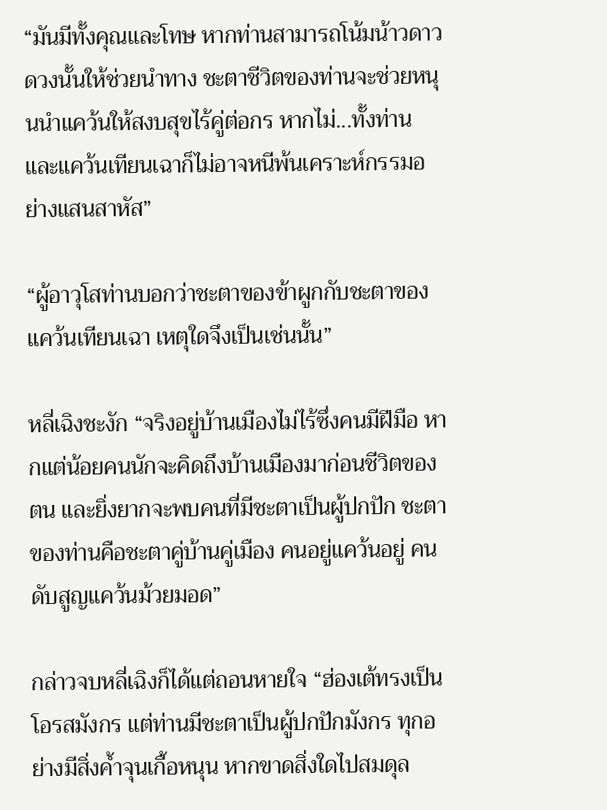“มันมีทั้งคุณและโทษ หากท่านสามารถโน้มน้าวดาวดวงนั้นให้ช่วยนำทาง ชะตาชีวิตของท่านจะช่วยหนุนนำแคว้นให้สงบสุขไร้คู่ต่อกร หากไม่...ทั้งท่านและแคว้นเทียนเฉาก็ไม่อาจหนีพ้นเคราะห์กรรมอย่างแสนสาหัส”

“ผู้อาวุโสท่านบอกว่าชะตาของข้าผูกกับชะตาของแคว้นเทียนเฉา เหตุใดจึงเป็นเช่นนั้น”

หลี่เฉิงชะงัก “จริงอยู่บ้านเมืองไม่ไร้ซึ่งคนมีฝีมือ หากแต่น้อยคนนักจะคิดถึงบ้านเมืองมาก่อนชีวิตของตน และยิ่งยากจะพบคนที่มีชะตาเป็นผู้ปกปัก ชะตาของท่านคือชะตาคู่บ้านคู่เมือง คนอยู่แคว้นอยู่ คนดับสูญแคว้นม้วยมอด”

กล่าวจบหลี่เฉิงก็ได้แต่ถอนหายใจ “ฮ่องเต้ทรงเป็นโอรสมังกร แต่ท่านมีชะตาเป็นผู้ปกปักมังกร ทุกอย่างมีสิ่งค้ำจุนเกื้อหนุน หากขาดสิ่งใดไปสมดุล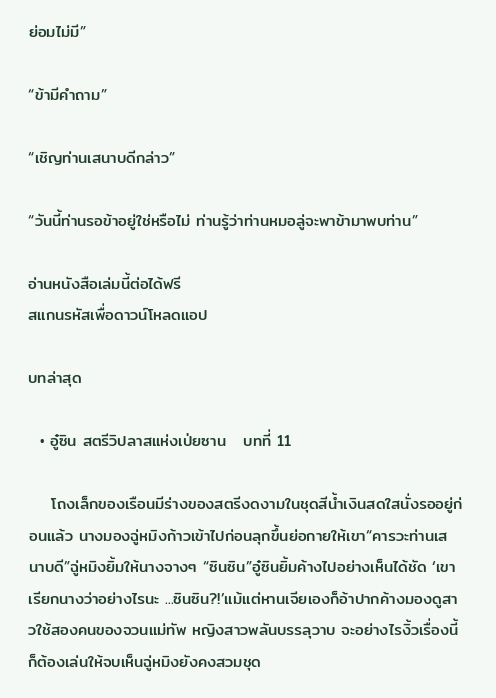ย่อมไม่มี”

“ข้ามีคำถาม”

“เชิญท่านเสนาบดีกล่าว”

“วันนี้ท่านรอข้าอยู่ใช่หรือไม่ ท่านรู้ว่าท่านหมอลู่จะพาข้ามาพบท่าน”

อ่านหนังสือเล่มนี้ต่อได้ฟรี
สแกนรหัสเพื่อดาวน์โหลดแอป

บทล่าสุด

  • อู๋ซิน สตรีวิปลาสแห่งเป่ยซาน   บทที่ 11

    โถงเล็กของเรือนมีร่างของสตรีงดงามในชุดสีน้ำเงินสดใสนั่งรออยู่ก่อนแล้ว นางมองฉู่หมิงก้าวเข้าไปก่อนลุกขึ้นย่อกายให้เขา“คารวะท่านเสนาบดี”ฉู่หมิงยิ้มให้นางจางๆ “ซินซิน”อู๋ซินยิ้มค้างไปอย่างเห็นได้ชัด ‘เขาเรียกนางว่าอย่างไรนะ ...ซินซิน?!’แม้แต่หานเจียเองก็อ้าปากค้างมองดูสาวใช้สองคนของจวนแม่ทัพ หญิงสาวพลันบรรลุวาบ จะอย่างไรงิ้วเรื่องนี้ก็ต้องเล่นให้จบเห็นฉู่หมิงยังคงสวมชุด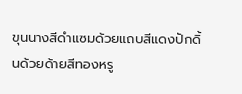ขุนนางสีดำแซมด้วยแถบสีแดงปักดิ้นด้วยด้ายสีทองหรู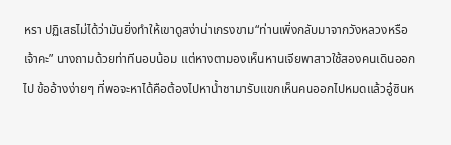หรา ปฏิเสธไม่ได้ว่ามันยิ่งทำให้เขาดูสง่าน่าเกรงขาม“ท่านเพิ่งกลับมาจากวังหลวงหรือเจ้าคะ” นางถามด้วยท่าทีนอบน้อม แต่หางตามองเห็นหานเจียพาสาวใช้สองคนเดินออกไป ข้ออ้างง่ายๆ ที่พอจะหาได้คือต้องไปหาน้ำชามารับแขกเห็นคนออกไปหมดแล้วอู๋ซินห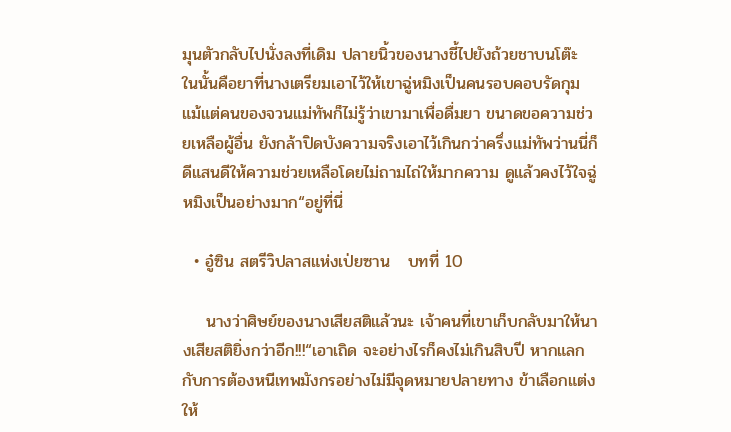มุนตัวกลับไปนั่งลงที่เดิม ปลายนิ้วของนางชี้ไปยังถ้วยชาบนโต๊ะ ในนั้นคือยาที่นางเตรียมเอาไว้ให้เขาฉู่หมิงเป็นคนรอบคอบรัดกุม แม้แต่คนของจวนแม่ทัพก็ไม่รู้ว่าเขามาเพื่อดื่มยา ขนาดขอความช่วยเหลือผู้อื่น ยังกล้าปิดบังความจริงเอาไว้เกินกว่าครึ่งแม่ทัพว่านนี่ก็ดีแสนดีให้ความช่วยเหลือโดยไม่ถามไถ่ให้มากความ ดูแล้วคงไว้ใจฉู่หมิงเป็นอย่างมาก“อยู่ที่นี่

  • อู๋ซิน สตรีวิปลาสแห่งเป่ยซาน   บทที่ 10

    นางว่าศิษย์ของนางเสียสติแล้วนะ เจ้าคนที่เขาเก็บกลับมาให้นางเสียสติยิ่งกว่าอีก!!!“เอาเถิด จะอย่างไรก็คงไม่เกินสิบปี หากแลกกับการต้องหนีเทพมังกรอย่างไม่มีจุดหมายปลายทาง ข้าเลือกแต่งให้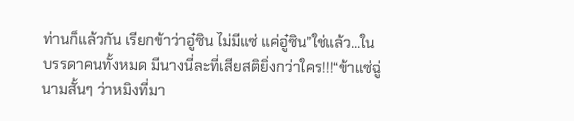ท่านก็แล้วกัน เรียกข้าว่าอู๋ซิน ไม่มีแซ่ แค่อู๋ซิน”ใช่แล้ว...ในบรรดาคนทั้งหมด มีนางนี่ละที่เสียสติยิ่งกว่าใคร!!!“ข้าแซ่ฉู่ นามสั้นๆ ว่าหมิงที่มา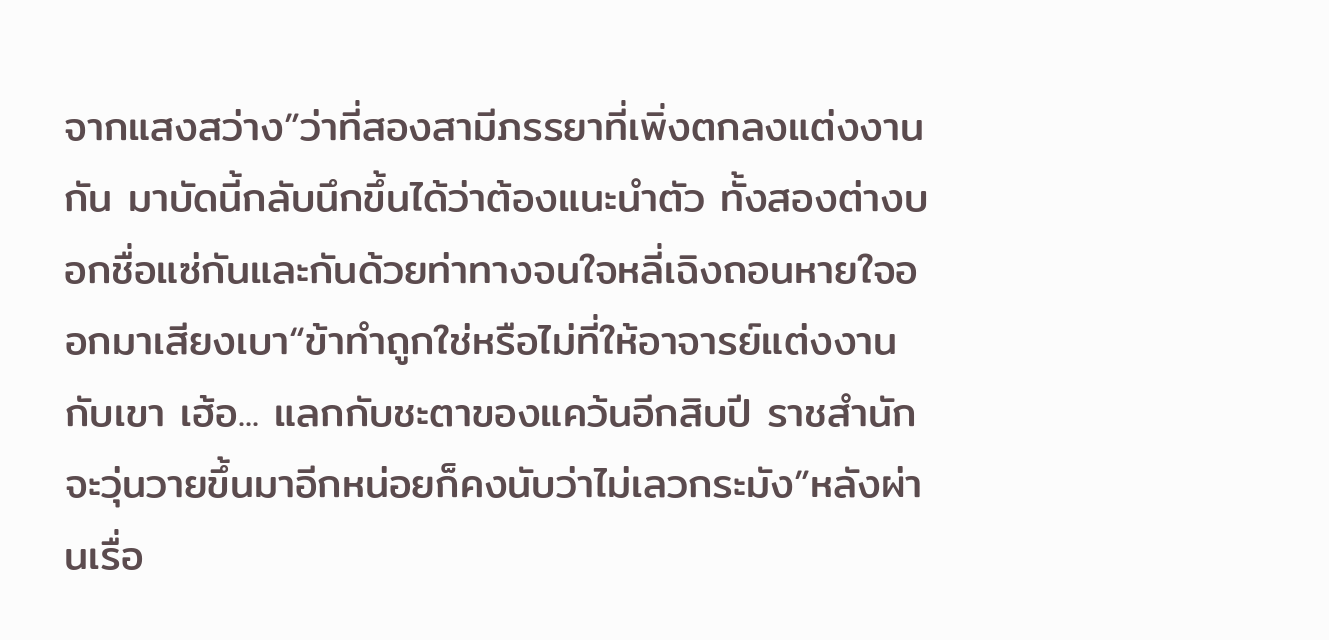จากแสงสว่าง”ว่าที่สองสามีภรรยาที่เพิ่งตกลงแต่งงานกัน มาบัดนี้กลับนึกขึ้นได้ว่าต้องแนะนำตัว ทั้งสองต่างบอกชื่อแซ่กันและกันด้วยท่าทางจนใจหลี่เฉิงถอนหายใจออกมาเสียงเบา“ข้าทำถูกใช่หรือไม่ที่ให้อาจารย์แต่งงานกับเขา เฮ้อ... แลกกับชะตาของแคว้นอีกสิบปี ราชสำนักจะวุ่นวายขึ้นมาอีกหน่อยก็คงนับว่าไม่เลวกระมัง”หลังผ่านเรื่อ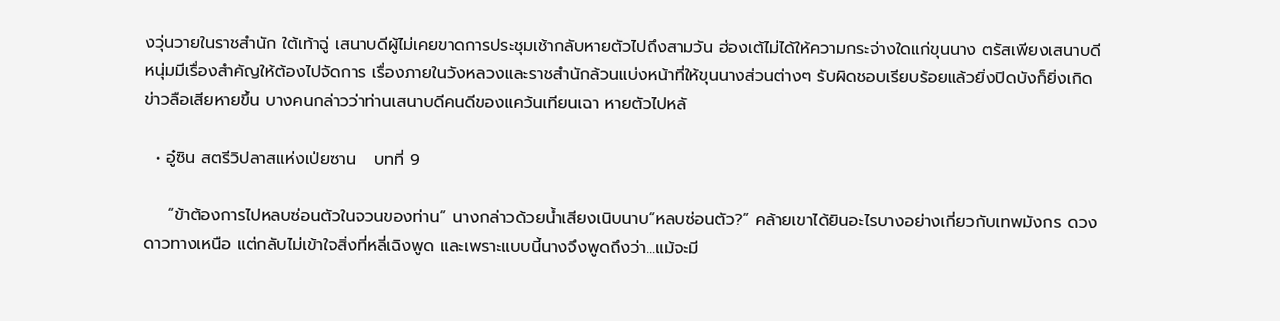งวุ่นวายในราชสำนัก ใต้เท้าฉู่ เสนาบดีผู้ไม่เคยขาดการประชุมเช้ากลับหายตัวไปถึงสามวัน ฮ่องเต้ไม่ได้ให้ความกระจ่างใดแก่ขุนนาง ตรัสเพียงเสนาบดีหนุ่มมีเรื่องสำคัญให้ต้องไปจัดการ เรื่องภายในวังหลวงและราชสำนักล้วนแบ่งหน้าที่ให้ขุนนางส่วนต่างๆ รับผิดชอบเรียบร้อยแล้วยิ่งปิดบังก็ยิ่งเกิดข่าวลือเสียหายขึ้น บางคนกล่าวว่าท่านเสนาบดีคนดีของแคว้นเทียนเฉา หายตัวไปหลั

  • อู๋ซิน สตรีวิปลาสแห่งเป่ยซาน   บทที่ 9

    “ข้าต้องการไปหลบซ่อนตัวในจวนของท่าน” นางกล่าวด้วยน้ำเสียงเนิบนาบ“หลบซ่อนตัว?” คล้ายเขาได้ยินอะไรบางอย่างเกี่ยวกับเทพมังกร ดวงดาวทางเหนือ แต่กลับไม่เข้าใจสิ่งที่หลี่เฉิงพูด และเพราะแบบนี้นางจึงพูดถึงว่า...แม้จะมี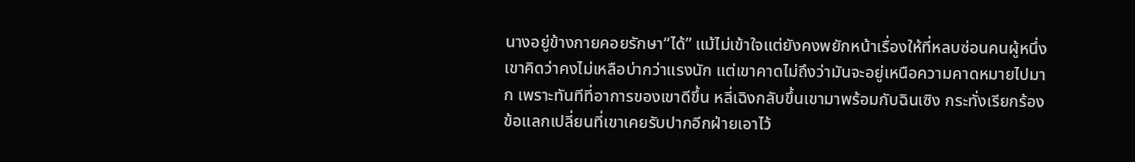นางอยู่ข้างกายคอยรักษา“ได้” แม้ไม่เข้าใจแต่ยังคงพยักหน้าเรื่องให้ที่หลบซ่อนคนผู้หนึ่ง เขาคิดว่าคงไม่เหลือบ่ากว่าแรงนัก แต่เขาคาดไม่ถึงว่ามันจะอยู่เหนือความคาดหมายไปมาก เพราะทันทีที่อาการของเขาดีขึ้น หลี่เฉิงกลับขึ้นเขามาพร้อมกับฉินเซิง กระทั่งเรียกร้องข้อแลกเปลี่ยนที่เขาเคยรับปากอีกฝ่ายเอาไว้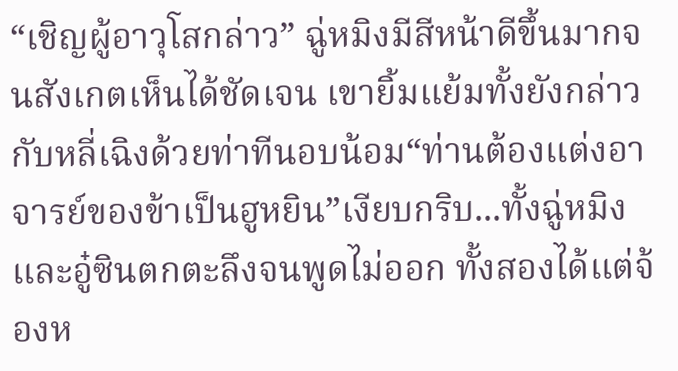“เชิญผู้อาวุโสกล่าว” ฉู่หมิงมีสีหน้าดีขึ้นมากจนสังเกตเห็นได้ชัดเจน เขายิ้มแย้มทั้งยังกล่าวกับหลี่เฉิงด้วยท่าทีนอบน้อม“ท่านต้องแต่งอาจารย์ของข้าเป็นฮูหยิน”เงียบกริบ...ทั้งฉู่หมิงและอู๋ซินตกตะลึงจนพูดไม่ออก ทั้งสองได้แต่จ้องห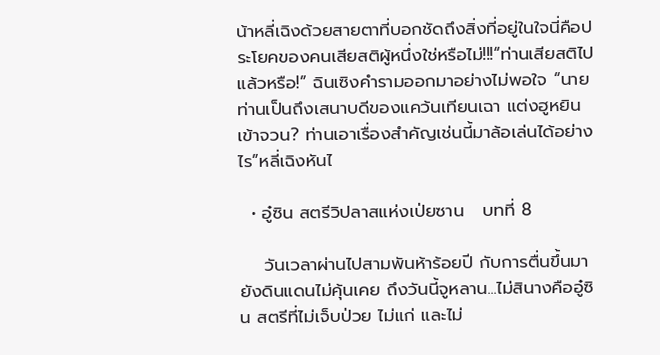น้าหลี่เฉิงด้วยสายตาที่บอกชัดถึงสิ่งที่อยู่ในใจนี่คือประโยคของคนเสียสติผู้หนึ่งใช่หรือไม่!!!“ท่านเสียสติไปแล้วหรือ!” ฉินเซิงคำรามออกมาอย่างไม่พอใจ “นายท่านเป็นถึงเสนาบดีของแคว้นเทียนเฉา แต่งฮูหยินเข้าจวน? ท่านเอาเรื่องสำคัญเช่นนี้มาล้อเล่นได้อย่างไร”หลี่เฉิงหันไ

  • อู๋ซิน สตรีวิปลาสแห่งเป่ยซาน   บทที่ 8

    วันเวลาผ่านไปสามพันห้าร้อยปี กับการตื่นขึ้นมายังดินแดนไม่คุ้นเคย ถึงวันนี้จูหลาน...ไม่สินางคืออู๋ซิน สตรีที่ไม่เจ็บป่วย ไม่แก่ และไม่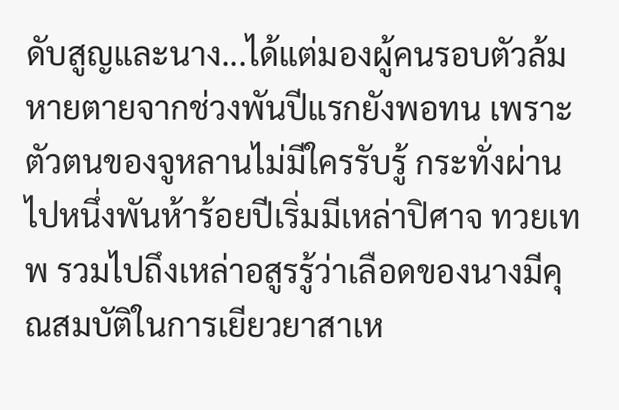ดับสูญและนาง...ได้แต่มองผู้คนรอบตัวล้มหายตายจากช่วงพันปีแรกยังพอทน เพราะตัวตนของจูหลานไม่มีใครรับรู้ กระทั่งผ่านไปหนึ่งพันห้าร้อยปีเริ่มมีเหล่าปิศาจ ทวยเทพ รวมไปถึงเหล่าอสูรรู้ว่าเลือดของนางมีคุณสมบัติในการเยียวยาสาเห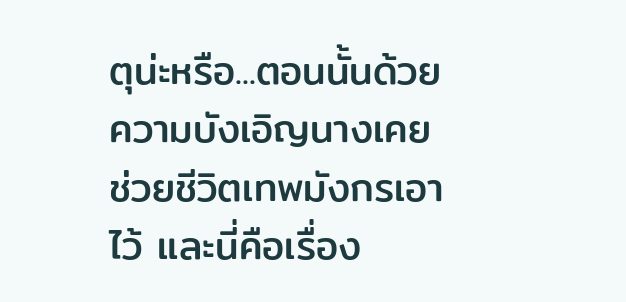ตุน่ะหรือ...ตอนนั้นด้วยความบังเอิญนางเคยช่วยชีวิตเทพมังกรเอาไว้ และนี่คือเรื่อง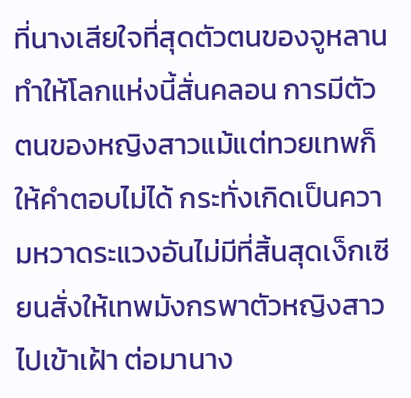ที่นางเสียใจที่สุดตัวตนของจูหลานทำให้โลกแห่งนี้สั่นคลอน การมีตัวตนของหญิงสาวแม้แต่ทวยเทพก็ให้คำตอบไม่ได้ กระทั่งเกิดเป็นความหวาดระแวงอันไม่มีที่สิ้นสุดเง็กเซียนสั่งให้เทพมังกรพาตัวหญิงสาวไปเข้าเฝ้า ต่อมานาง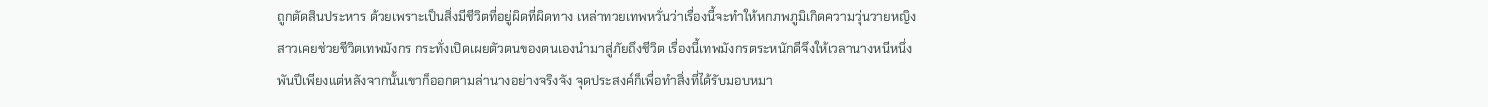ถูกตัดสินประหาร ด้วยเพราะเป็นสิ่งมีชีวิตที่อยู่ผิดที่ผิดทาง เหล่าทวยเทพหวั่นว่าเรื่องนี้จะทำให้หกภพภูมิเกิดความวุ่นวายหญิงสาวเคยช่วยชีวิตเทพมังกร กระทั่งเปิดเผยตัวตนของตนเองนำมาสู่ภัยถึงชีวิต เรื่องนี้เทพมังกรตระหนักดีจึงให้เวลานางหนีหนึ่งพันปีเพียงแต่หลังจากนั้นเขาก็ออกตามล่านางอย่างจริงจัง จุดประสงค์ก็เพื่อทำสิ่งที่ได้รับมอบหมา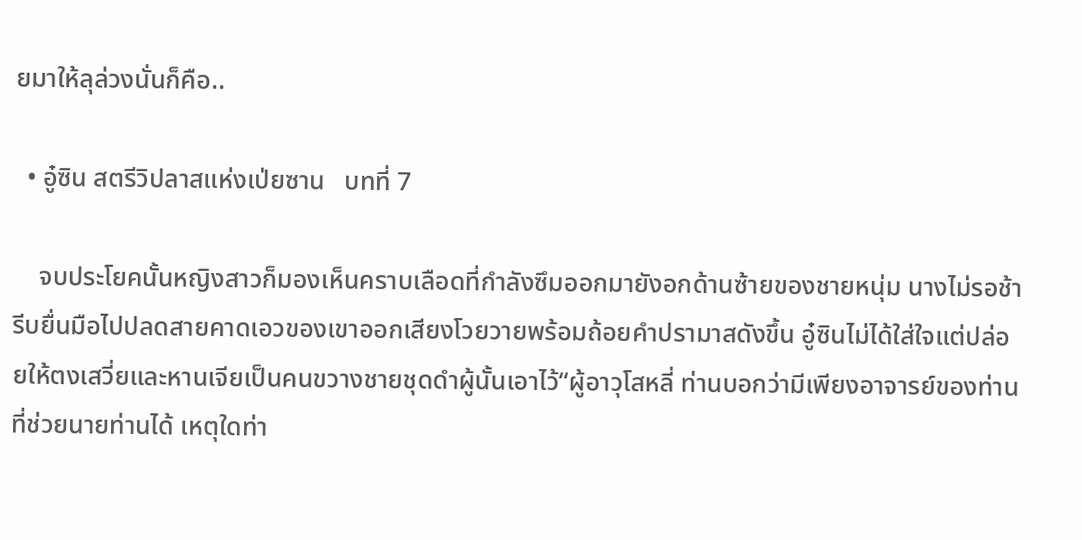ยมาให้ลุล่วงนั่นก็คือ..

  • อู๋ซิน สตรีวิปลาสแห่งเป่ยซาน   บทที่ 7

    จบประโยคนั้นหญิงสาวก็มองเห็นคราบเลือดที่กำลังซึมออกมายังอกด้านซ้ายของชายหนุ่ม นางไม่รอช้ารีบยื่นมือไปปลดสายคาดเอวของเขาออกเสียงโวยวายพร้อมถ้อยคำปรามาสดังขึ้น อู๋ซินไม่ได้ใส่ใจแต่ปล่อยให้ตงเสวี่ยและหานเจียเป็นคนขวางชายชุดดำผู้นั้นเอาไว้“ผู้อาวุโสหลี่ ท่านบอกว่ามีเพียงอาจารย์ของท่านที่ช่วยนายท่านได้ เหตุใดท่า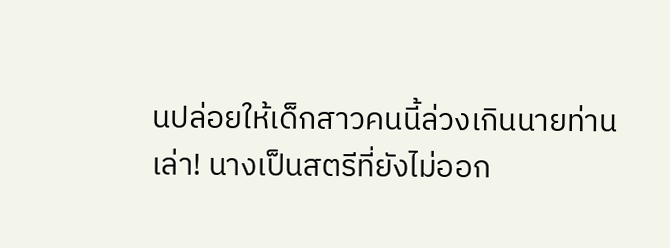นปล่อยให้เด็กสาวคนนี้ล่วงเกินนายท่านเล่า! นางเป็นสตรีที่ยังไม่ออก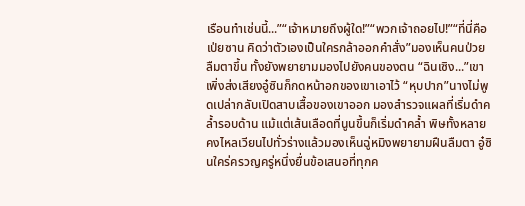เรือนทำเช่นนี้...”“เจ้าหมายถึงผู้ใด!”“พวกเจ้าถอยไป!”“ที่นี่คือเป่ยซาน คิดว่าตัวเองเป็นใครกล้าออกคำสั่ง”มองเห็นคนป่วยลืมตาขึ้น ทั้งยังพยายามมองไปยังคนของตน “ฉินเซิง...”เขาเพิ่งส่งเสียงอู๋ซินก็กดหน้าอกของเขาเอาไว้ “หุบปาก”นางไม่พูดเปล่ากลับเปิดสาบเสื้อของเขาออก มองสำรวจแผลที่เริ่มดำคล้ำรอบด้าน แม้แต่เส้นเลือดที่นูนขึ้นก็เริ่มดำคล้ำ พิษทั้งหลายคงไหลเวียนไปทั่วร่างแล้วมองเห็นฉู่หมิงพยายามฝืนลืมตา อู๋ซินใคร่ครวญครู่หนึ่งยื่นข้อเสนอที่ทุกค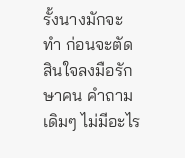รั้งนางมักจะทำ ก่อนจะตัดสินใจลงมือรักษาคน คำถามเดิมๆ ไม่มีอะไร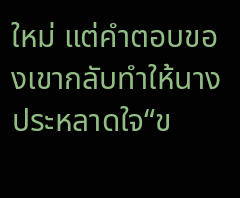ใหม่ แต่คำตอบของเขากลับทำให้นางประหลาดใจ“ข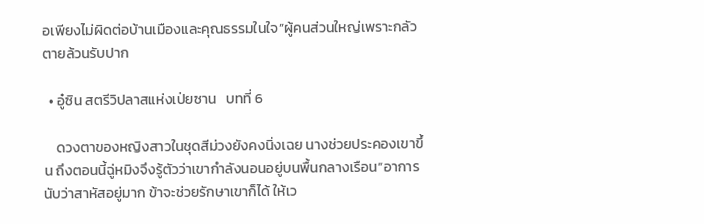อเพียงไม่ผิดต่อบ้านเมืองและคุณธรรมในใจ”ผู้คนส่วนใหญ่เพราะกลัวตายล้วนรับปาก

  • อู๋ซิน สตรีวิปลาสแห่งเป่ยซาน   บทที่ 6

    ดวงตาของหญิงสาวในชุดสีม่วงยังคงนิ่งเฉย นางช่วยประคองเขาขึ้น ถึงตอนนี้ฉู่หมิงจึงรู้ตัวว่าเขากำลังนอนอยู่บนพื้นกลางเรือน“อาการนับว่าสาหัสอยู่มาก ข้าจะช่วยรักษาเขาก็ได้ ให้เว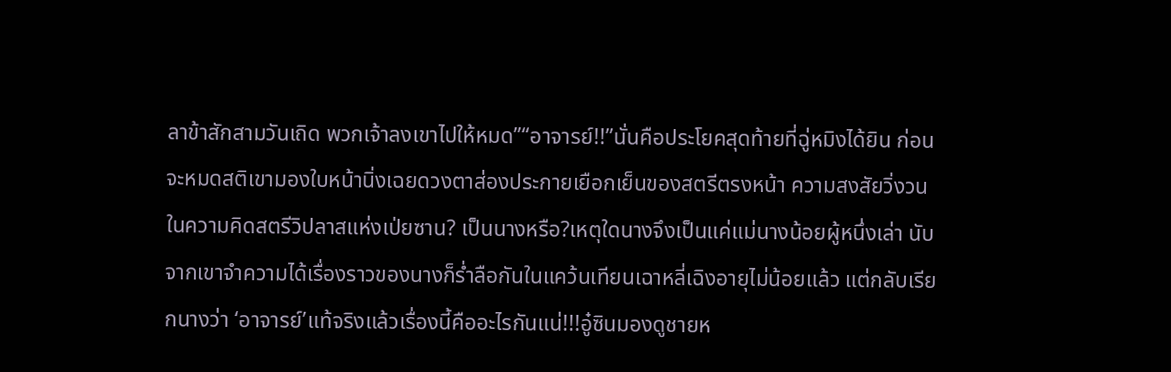ลาข้าสักสามวันเถิด พวกเจ้าลงเขาไปให้หมด”“อาจารย์!!”นั่นคือประโยคสุดท้ายที่ฉู่หมิงได้ยิน ก่อนจะหมดสติเขามองใบหน้านิ่งเฉยดวงตาส่องประกายเยือกเย็นของสตรีตรงหน้า ความสงสัยวิ่งวนในความคิดสตรีวิปลาสแห่งเป่ยซาน? เป็นนางหรือ?เหตุใดนางจึงเป็นแค่แม่นางน้อยผู้หนึ่งเล่า นับจากเขาจำความได้เรื่องราวของนางก็ร่ำลือกันในแคว้นเทียนเฉาหลี่เฉิงอายุไม่น้อยแล้ว แต่กลับเรียกนางว่า ‘อาจารย์’แท้จริงแล้วเรื่องนี้คืออะไรกันแน่!!!อู๋ซินมองดูชายห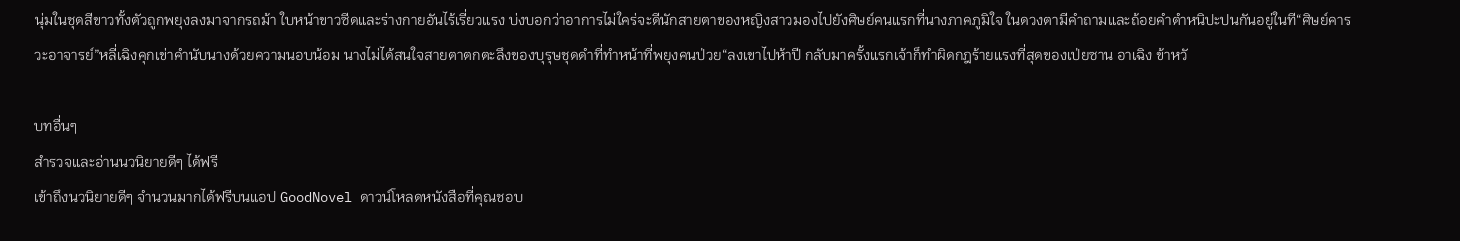นุ่มในชุดสีขาวทั้งตัวถูกพยุงลงมาจากรถม้า ใบหน้าขาวซีดและร่างกายอันไร้เรี่ยวแรง บ่งบอกว่าอาการไม่ใคร่จะดีนักสายตาของหญิงสาวมองไปยังศิษย์คนแรกที่นางภาคภูมิใจ ในดวงตามีคำถามและถ้อยคำตำหนิปะปนกันอยู่ในที“ศิษย์คารวะอาจารย์”หลี่เฉิงคุกเข่าคำนับนางด้วยความนอบน้อม นางไม่ได้สนใจสายตาตกตะลึงของบุรุษชุดดำที่ทำหน้าที่พยุงคนป่วย“ลงเขาไปห้าปี กลับมาครั้งแรกเจ้าก็ทำผิดกฎร้ายแรงที่สุดของเป่ยซาน อาเฉิง ข้าหวั

บทอื่นๆ
สำรวจและอ่านนวนิยายดีๆ ได้ฟรี
เข้าถึงนวนิยายดีๆ จำนวนมากได้ฟรีบนแอป GoodNovel ดาวน์โหลดหนังสือที่คุณชอบ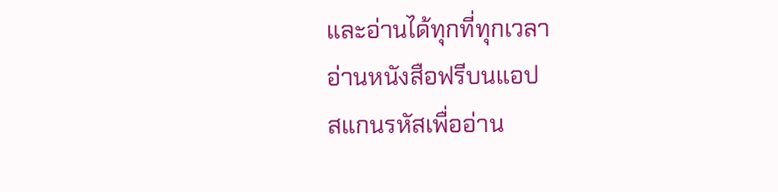และอ่านได้ทุกที่ทุกเวลา
อ่านหนังสือฟรีบนแอป
สแกนรหัสเพื่ออ่าน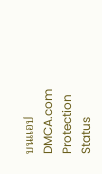บนแอป
DMCA.com Protection Status